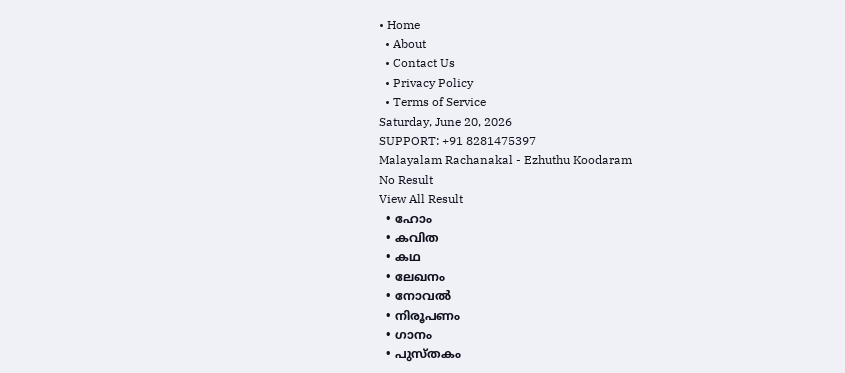• Home
  • About
  • Contact Us
  • Privacy Policy
  • Terms of Service
Saturday, June 20, 2026
SUPPORT: +91 8281475397
Malayalam Rachanakal - Ezhuthu Koodaram
No Result
View All Result
  • ഹോം
  • കവിത
  • കഥ
  • ലേഖനം
  • നോവൽ
  • നിരൂപണം
  • ഗാനം
  • പുസ്തകം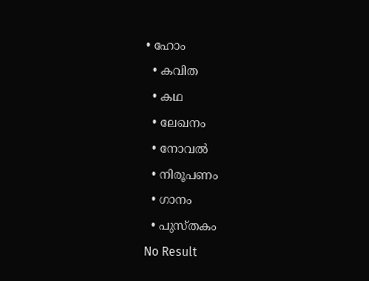• ഹോം
  • കവിത
  • കഥ
  • ലേഖനം
  • നോവൽ
  • നിരൂപണം
  • ഗാനം
  • പുസ്തകം
No Result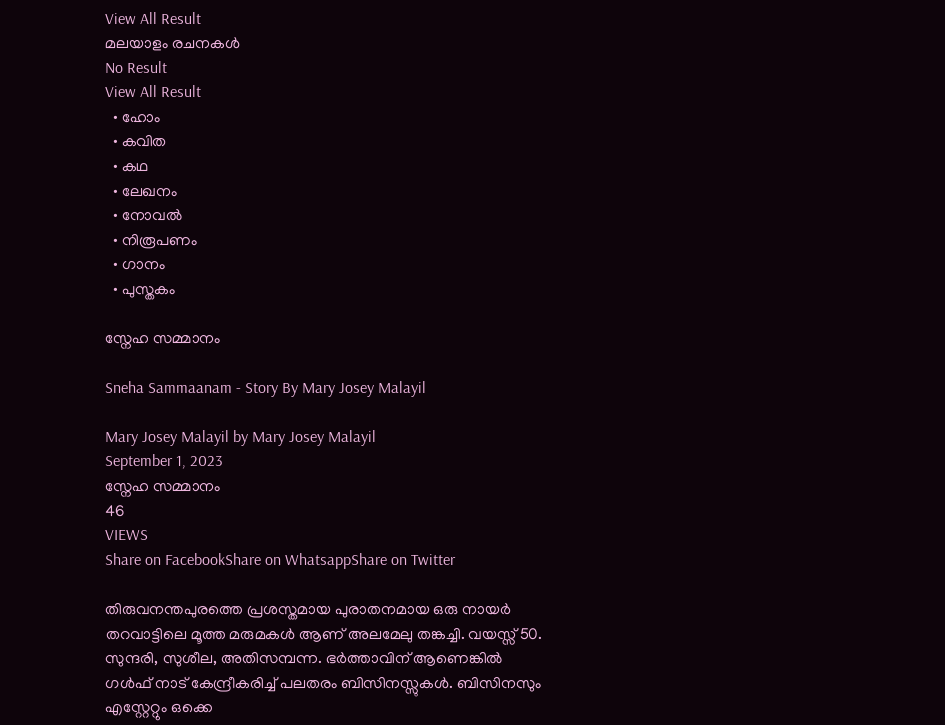View All Result
മലയാളം രചനകൾ
No Result
View All Result
  • ഹോം
  • കവിത
  • കഥ
  • ലേഖനം
  • നോവൽ
  • നിരൂപണം
  • ഗാനം
  • പുസ്തകം

സ്നേഹ സമ്മാനം

Sneha Sammaanam - Story By Mary Josey Malayil

Mary Josey Malayil by Mary Josey Malayil
September 1, 2023
സ്നേഹ സമ്മാനം
46
VIEWS
Share on FacebookShare on WhatsappShare on Twitter

തിരുവനന്തപുരത്തെ പ്രശസ്തമായ പുരാതനമായ ഒരു നായർ തറവാട്ടിലെ മൂത്ത മരുമകൾ ആണ് അലമേലു തങ്കച്ചി. വയസ്സ് 50. സുന്ദരി, സുശീല, അതിസമ്പന്ന. ഭർത്താവിന് ആണെങ്കിൽ ഗൾഫ് നാട് കേന്ദ്രീകരിച്ച് പലതരം ബിസിനസ്സുകൾ. ബിസിനസും എസ്റ്റേറ്റും ഒക്കെ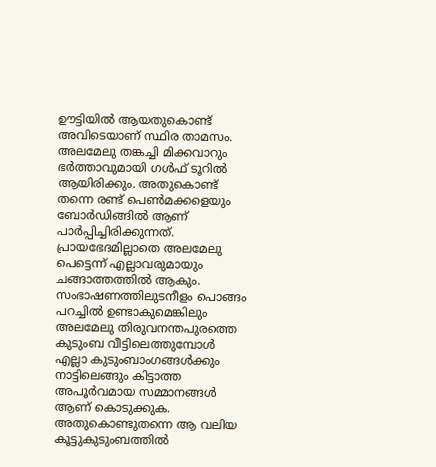ഊട്ടിയിൽ ആയതുകൊണ്ട് അവിടെയാണ് സ്ഥിര താമസം. അലമേലു തങ്കച്ചി മിക്കവാറും ഭർത്താവുമായി ഗൾഫ് ടൂറിൽ ആയിരിക്കും. അതുകൊണ്ട് തന്നെ രണ്ട് പെൺമക്കളെയും ബോർഡിങ്ങിൽ ആണ് പാർപ്പിച്ചിരിക്കുന്നത്. പ്രായഭേദമില്ലാതെ അലമേലു പെട്ടെന്ന് എല്ലാവരുമായും ചങ്ങാത്തത്തിൽ ആകും. സംഭാഷണത്തിലുടനീളം പൊങ്ങം പറച്ചിൽ ഉണ്ടാകുമെങ്കിലും അലമേലു തിരുവനന്തപുരത്തെ കുടുംബ വീട്ടിലെത്തുമ്പോൾ എല്ലാ കുടുംബാംഗങ്ങൾക്കും നാട്ടിലെങ്ങും കിട്ടാത്ത അപൂർവമായ സമ്മാനങ്ങൾ ആണ് കൊടുക്കുക. അതുകൊണ്ടുതന്നെ ആ വലിയ കൂട്ടുകുടുംബത്തിൽ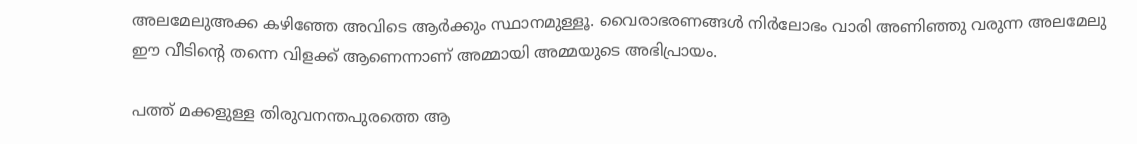അലമേലുഅക്ക കഴിഞ്ഞേ അവിടെ ആർക്കും സ്ഥാനമുള്ളൂ. വൈരാഭരണങ്ങൾ നിർലോഭം വാരി അണിഞ്ഞു വരുന്ന അലമേലു ഈ വീടിൻ്റെ തന്നെ വിളക്ക് ആണെന്നാണ് അമ്മായി അമ്മയുടെ അഭിപ്രായം.

പത്ത് മക്കളുള്ള തിരുവനന്തപുരത്തെ ആ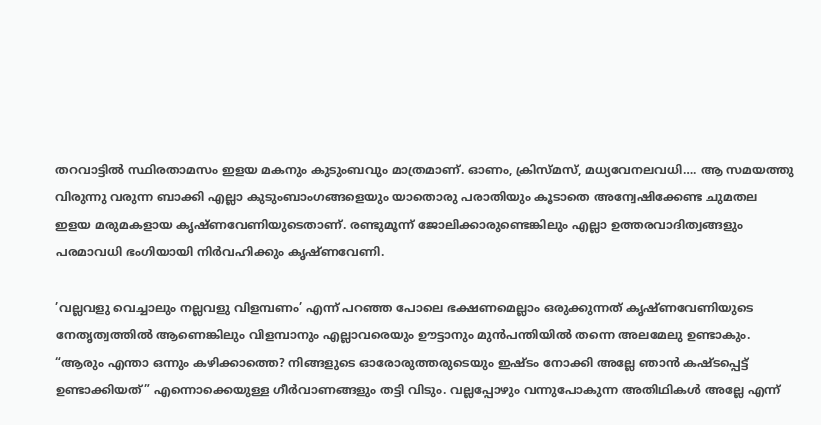തറവാട്ടിൽ സ്ഥിരതാമസം ഇളയ മകനും കുടുംബവും മാത്രമാണ്. ഓണം, ക്രിസ്മസ്, മധ്യവേനലവധി…. ആ സമയത്തു വിരുന്നു വരുന്ന ബാക്കി എല്ലാ കുടുംബാംഗങ്ങളെയും യാതൊരു പരാതിയും കൂടാതെ അന്വേഷിക്കേണ്ട ചുമതല ഇളയ മരുമകളായ കൃഷ്ണവേണിയുടെതാണ്. രണ്ടുമൂന്ന് ജോലിക്കാരുണ്ടെങ്കിലും എല്ലാ ഉത്തരവാദിത്വങ്ങളും പരമാവധി ഭംഗിയായി നിർവഹിക്കും കൃഷ്ണവേണി.

’വല്ലവളു വെച്ചാലും നല്ലവളു വിളമ്പണം’ എന്ന് പറഞ്ഞ പോലെ ഭക്ഷണമെല്ലാം ഒരുക്കുന്നത് കൃഷ്ണവേണിയുടെ നേതൃത്വത്തിൽ ആണെങ്കിലും വിളമ്പാനും എല്ലാവരെയും ഊട്ടാനും മുൻപന്തിയിൽ തന്നെ അലമേലു ഉണ്ടാകും. “ആരും എന്താ ഒന്നും കഴിക്കാത്തെ? നിങ്ങളുടെ ഓരോരുത്തരുടെയും ഇഷ്ടം നോക്കി അല്ലേ ഞാൻ കഷ്ടപ്പെട്ട് ഉണ്ടാക്കിയത്” എന്നൊക്കെയുള്ള ഗീർവാണങ്ങളും തട്ടി വിടും. വല്ലപ്പോഴും വന്നുപോകുന്ന അതിഥികൾ അല്ലേ എന്ന്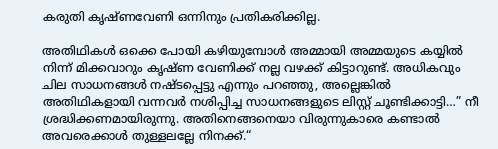കരുതി കൃഷ്ണവേണി ഒന്നിനും പ്രതികരിക്കില്ല.

അതിഥികൾ ഒക്കെ പോയി കഴിയുമ്പോൾ അമ്മായി അമ്മയുടെ കയ്യിൽ നിന്ന് മിക്കവാറും കൃഷ്ണ വേണിക്ക് നല്ല വഴക്ക് കിട്ടാറുണ്ട്. അധികവും ചില സാധനങ്ങൾ നഷ്ടപ്പെട്ടു എന്നും പറഞ്ഞു, അല്ലെങ്കിൽ അതിഥികളായി വന്നവർ നശിപ്പിച്ച സാധനങ്ങളുടെ ലിസ്റ്റ് ചൂണ്ടിക്കാട്ടി…” നീ ശ്രദ്ധിക്കണമായിരുന്നു. അതിനെങ്ങനെയാ വിരുന്നുകാരെ കണ്ടാൽ അവരെക്കാൾ തുള്ളലല്ലേ നിനക്ക്.“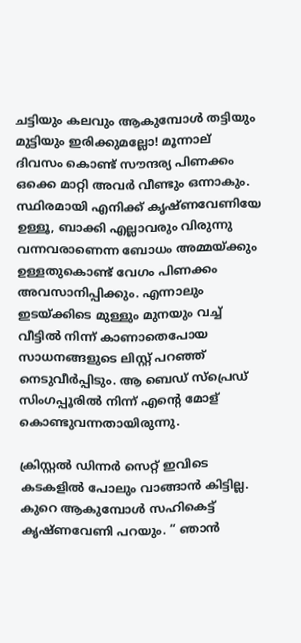ചട്ടിയും കലവും ആകുമ്പോൾ തട്ടിയും മുട്ടിയും ഇരിക്കുമല്ലോ! മൂന്നാല് ദിവസം കൊണ്ട് സൗന്ദര്യ പിണക്കം ഒക്കെ മാറ്റി അവർ വീണ്ടും ഒന്നാകും. സ്ഥിരമായി എനിക്ക് കൃഷ്ണവേണിയേ ഉള്ളൂ, ബാക്കി എല്ലാവരും വിരുന്നു വന്നവരാണെന്ന ബോധം അമ്മയ്ക്കും ഉള്ളതുകൊണ്ട് വേഗം പിണക്കം അവസാനിപ്പിക്കും. എന്നാലും ഇടയ്ക്കിടെ മുള്ളും മുനയും വച്ച് വീട്ടിൽ നിന്ന് കാണാതെപോയ സാധനങ്ങളുടെ ലിസ്റ്റ് പറഞ്ഞ് നെടുവീർപ്പിടും. ആ ബെഡ് സ്പ്രെഡ് സിംഗപ്പൂരിൽ നിന്ന് എൻ്റെ മോള് കൊണ്ടുവന്നതായിരുന്നു.

ക്രിസ്റ്റൽ ഡിന്നർ സെറ്റ് ഇവിടെ കടകളിൽ പോലും വാങ്ങാൻ കിട്ടില്ല. കുറെ ആകുമ്പോൾ സഹികെട്ട് കൃഷ്ണവേണി പറയും. “ ഞാൻ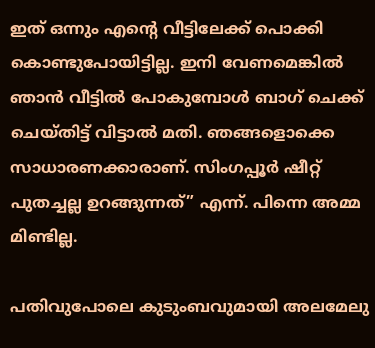ഇത് ഒന്നും എൻ്റെ വീട്ടിലേക്ക് പൊക്കി കൊണ്ടുപോയിട്ടില്ല. ഇനി വേണമെങ്കിൽ ഞാൻ വീട്ടിൽ പോകുമ്പോൾ ബാഗ് ചെക്ക് ചെയ്തിട്ട് വിട്ടാൽ മതി. ഞങ്ങളൊക്കെ സാധാരണക്കാരാണ്. സിംഗപ്പൂർ ഷീറ്റ് പുതച്ചല്ല ഉറങ്ങുന്നത്” എന്ന്. പിന്നെ അമ്മ മിണ്ടില്ല.

പതിവുപോലെ കുടുംബവുമായി അലമേലു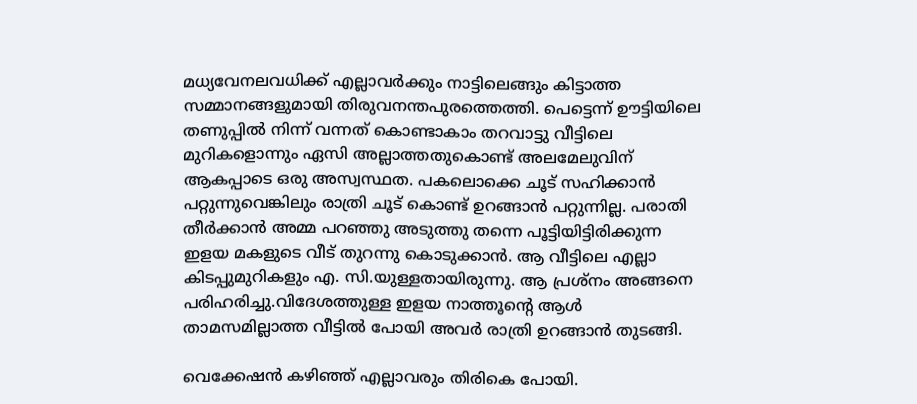മധ്യവേനലവധിക്ക് എല്ലാവർക്കും നാട്ടിലെങ്ങും കിട്ടാത്ത സമ്മാനങ്ങളുമായി തിരുവനന്തപുരത്തെത്തി. പെട്ടെന്ന് ഊട്ടിയിലെ തണുപ്പിൽ നിന്ന് വന്നത് കൊണ്ടാകാം തറവാട്ടു വീട്ടിലെ മുറികളൊന്നും ഏസി അല്ലാത്തതുകൊണ്ട് അലമേലുവിന് ആകപ്പാടെ ഒരു അസ്വസ്ഥത. പകലൊക്കെ ചൂട് സഹിക്കാൻ പറ്റുന്നുവെങ്കിലും രാത്രി ചൂട് കൊണ്ട് ഉറങ്ങാൻ പറ്റുന്നില്ല. പരാതി തീർക്കാൻ അമ്മ പറഞ്ഞു അടുത്തു തന്നെ പൂട്ടിയിട്ടിരിക്കുന്ന ഇളയ മകളുടെ വീട് തുറന്നു കൊടുക്കാൻ. ആ വീട്ടിലെ എല്ലാ കിടപ്പുമുറികളും എ. സി.യുള്ളതായിരുന്നു. ആ പ്രശ്നം അങ്ങനെ പരിഹരിച്ചു.വിദേശത്തുള്ള ഇളയ നാത്തൂൻ്റെ ആൾ താമസമില്ലാത്ത വീട്ടിൽ പോയി അവർ രാത്രി ഉറങ്ങാൻ തുടങ്ങി.

വെക്കേഷൻ കഴിഞ്ഞ് എല്ലാവരും തിരികെ പോയി.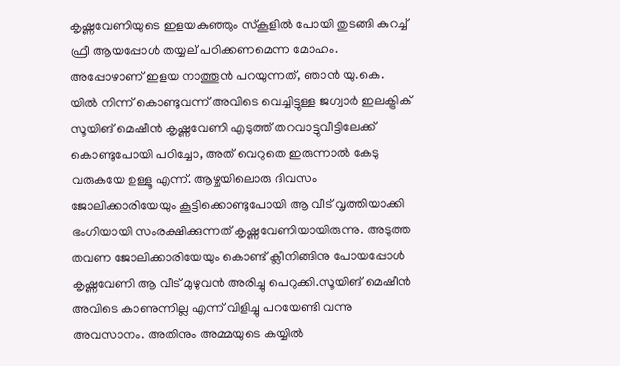കൃഷ്ണവേണിയുടെ ഇളയകുഞ്ഞും സ്കൂളിൽ പോയി തുടങ്ങി കുറച്ച് ഫ്രീ ആയപ്പോൾ തയ്യല് പഠിക്കണമെന്ന മോഹം. അപ്പോഴാണ് ഇളയ നാത്തൂൻ പറയുന്നത്, ഞാൻ യു.കെ. യിൽ നിന്ന് കൊണ്ടുവന്ന് അവിടെ വെച്ചിട്ടുള്ള ജഗ്വാർ ഇലക്ട്രിക് സൂയിങ് മെഷീൻ കൃഷ്ണവേണി എടുത്ത് തറവാട്ടുവീട്ടിലേക്ക് കൊണ്ടുപോയി പഠിച്ചോ, അത് വെറുതെ ഇരുന്നാൽ കേടു വരുകയേ ഉള്ളൂ എന്ന്. ആഴ്ചയിലൊരു ദിവസം ജോലിക്കാരിയേയും കൂട്ടിക്കൊണ്ടുപോയി ആ വീട് വൃത്തിയാക്കി ഭംഗിയായി സംരക്ഷിക്കുന്നത് കൃഷ്ണവേണിയായിരുന്നു. അടുത്ത തവണ ജോലിക്കാരിയേയും കൊണ്ട് ക്ലീനിങ്ങിനു പോയപ്പോൾ കൃഷ്ണവേണി ആ വീട് മുഴുവൻ അരിച്ചു പെറുക്കി.സൂയിങ് മെഷീൻ അവിടെ കാണുന്നില്ല എന്ന് വിളിച്ചു പറയേണ്ടി വന്നു അവസാനം. അതിനും അമ്മയുടെ കയ്യിൽ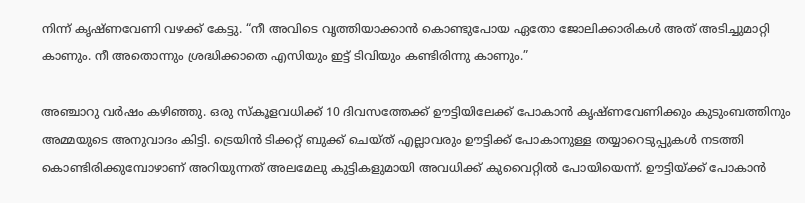നിന്ന് കൃഷ്ണവേണി വഴക്ക് കേട്ടു. “നീ അവിടെ വൃത്തിയാക്കാൻ കൊണ്ടുപോയ ഏതോ ജോലിക്കാരികൾ അത് അടിച്ചുമാറ്റി കാണും. നീ അതൊന്നും ശ്രദ്ധിക്കാതെ എസിയും ഇട്ട് ടിവിയും കണ്ടിരിന്നു കാണും.”

അഞ്ചാറു വർഷം കഴിഞ്ഞു. ഒരു സ്കൂളവധിക്ക് 10 ദിവസത്തേക്ക് ഊട്ടിയിലേക്ക് പോകാൻ കൃഷ്ണവേണിക്കും കുടുംബത്തിനും അമ്മയുടെ അനുവാദം കിട്ടി. ട്രെയിൻ ടിക്കറ്റ് ബുക്ക് ചെയ്ത് എല്ലാവരും ഊട്ടിക്ക് പോകാനുള്ള തയ്യാറെടുപ്പുകൾ നടത്തി കൊണ്ടിരിക്കുമ്പോഴാണ് അറിയുന്നത് അലമേലു കുട്ടികളുമായി അവധിക്ക് കുവൈറ്റിൽ പോയിയെന്ന്. ഊട്ടിയ്ക്ക് പോകാൻ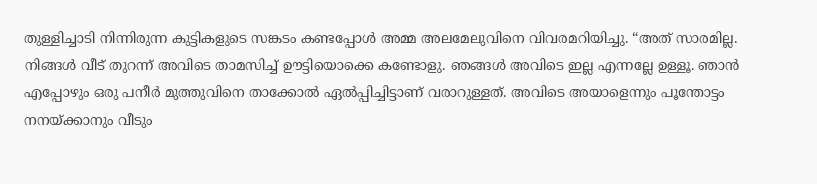തുള്ളിച്ചാടി നിന്നിരുന്ന കുട്ടികളുടെ സങ്കടം കണ്ടപ്പോൾ അമ്മ അലമേലുവിനെ വിവരമറിയിച്ചു. “അത് സാരമില്ല. നിങ്ങൾ വീട് തുറന്ന് അവിടെ താമസിച്ച് ഊട്ടിയൊക്കെ കണ്ടോളു. ഞങ്ങൾ അവിടെ ഇല്ല എന്നല്ലേ ഉള്ളൂ. ഞാൻ എപ്പോഴും ഒരു പനീർ മുത്തുവിനെ താക്കോൽ ഏൽപ്പിച്ചിട്ടാണ് വരാറുള്ളത്. അവിടെ അയാളെന്നും പൂന്തോട്ടം നനയ്ക്കാനും വീടും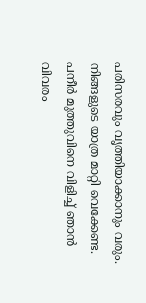പരിസരവും വൃത്തിയാക്കാനും വരും. നിങ്ങളുടെ യാത്ര മാറ്റി വെക്കേണ്ട. പനീർ മുത്തുവിനെ വിളിച്ച് ഞാൻ വിവരം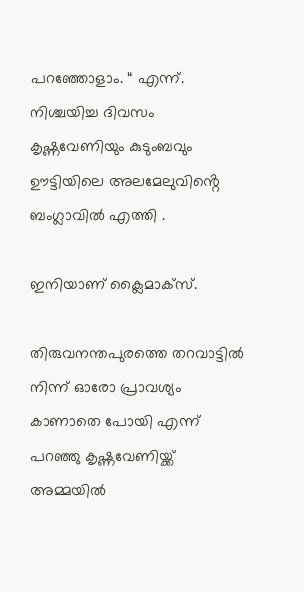പറഞ്ഞോളാം. “ എന്ന്. നിശ്ചയിച്ച ദിവസം കൃഷ്ണവേണിയും കുടുംബവും ഊട്ടിയിലെ അലമേലുവിൻ്റെ ബംഗ്ലാവിൽ എത്തി .

ഇനിയാണ് ക്ലൈമാക്സ്.

തിരുവനന്തപുരത്തെ തറവാട്ടിൽ നിന്ന് ഓരോ പ്രാവശ്യം കാണാതെ പോയി എന്ന് പറഞ്ഞു കൃഷ്ണവേണിയ്ക്ക് അമ്മയിൽ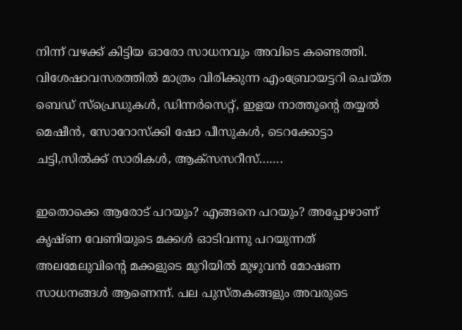നിന്ന് വഴക്ക് കിട്ടിയ ഓരോ സാധനവും അവിടെ കണ്ടെത്തി. വിശേഷാവസരത്തിൽ മാത്രം വിരിക്കുന്ന എംബ്രോയട്ടറി ചെയ്ത ബെഡ് സ്പ്രെഡുകൾ, ഡിന്നർസെറ്റ്, ഇളയ നാത്തൂൻ്റെ തയ്യൽ മെഷീൻ, സോറോസ്ക്കി ഷോ പീസുകൾ, ടെറക്കോട്ടാ ചട്ടി,സിൽക്ക് സാരികൾ, ആക്സസറീസ്…….

ഇതൊക്കെ ആരോട് പറയും? എങ്ങനെ പറയും? അപ്പോഴാണ് കൃഷ്ണ വേണിയുടെ മക്കൾ ഓടിവന്നു പറയുന്നത് അലമേലുവിൻ്റെ മക്കളുടെ മുറിയിൽ മുഴുവൻ മോഷണ സാധനങ്ങൾ ആണെന്ന്. പല പുസ്തകങ്ങളും അവരുടെ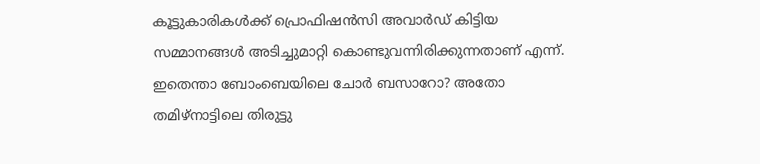കൂട്ടുകാരികൾക്ക് പ്രൊഫിഷൻസി അവാർഡ് കിട്ടിയ സമ്മാനങ്ങൾ അടിച്ചുമാറ്റി കൊണ്ടുവന്നിരിക്കുന്നതാണ് എന്ന്. ഇതെന്താ ബോംബെയിലെ ചോർ ബസാറോ? അതോ തമിഴ്നാട്ടിലെ തിരുട്ടു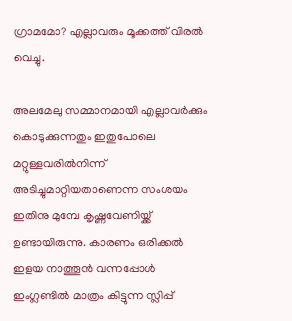ഗ്രാമമോ? എല്ലാവരും മൂക്കത്ത് വിരൽ വെച്ചു.

അലമേലു സമ്മാനമായി എല്ലാവർക്കും കൊടുക്കുന്നതും ഇതുപോലെ മറ്റുള്ളവരിൽനിന്ന് അടിച്ചുമാറ്റിയതാണെന്ന സംശയം ഇതിനു മുമ്പേ കൃഷ്ണവേണിയ്ക്ക് ഉണ്ടായിരുന്നു. കാരണം ഒരിക്കൽ ഇളയ നാത്തൂൻ വന്നപ്പോൾ ഇംഗ്ലണ്ടിൽ മാത്രം കിട്ടുന്ന സ്ലിപ്പ്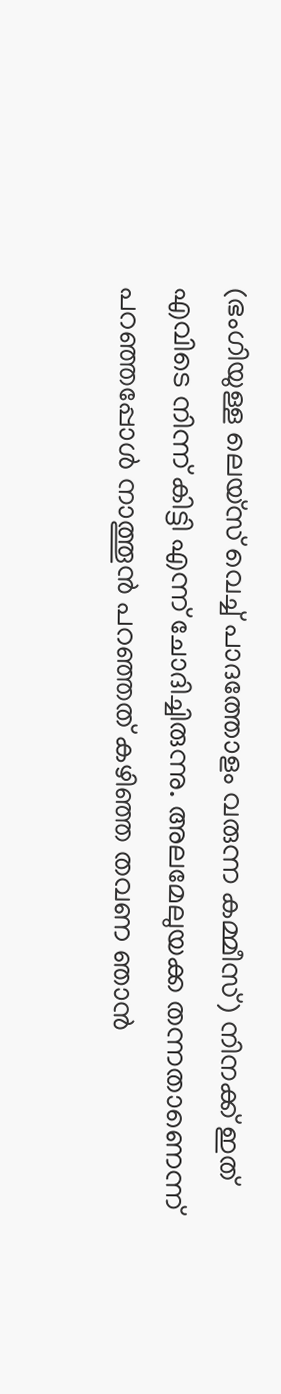(ഭംഗിയുള്ള ലെയ്സ് വെച്ച് പാദത്തോളം വരുന്ന കമ്മീസ്) നിനക്ക് ഇത് എവിടെ നിന്ന് കിട്ടി എന്ന് ചോദിച്ചിരുന്നു. അലമേലുയക്ക തന്നതാണെന്ന് പറഞ്ഞപ്പോൾ നാത്തൂൻ പറഞ്ഞത് കഴിഞ്ഞ തവണ ഞാൻ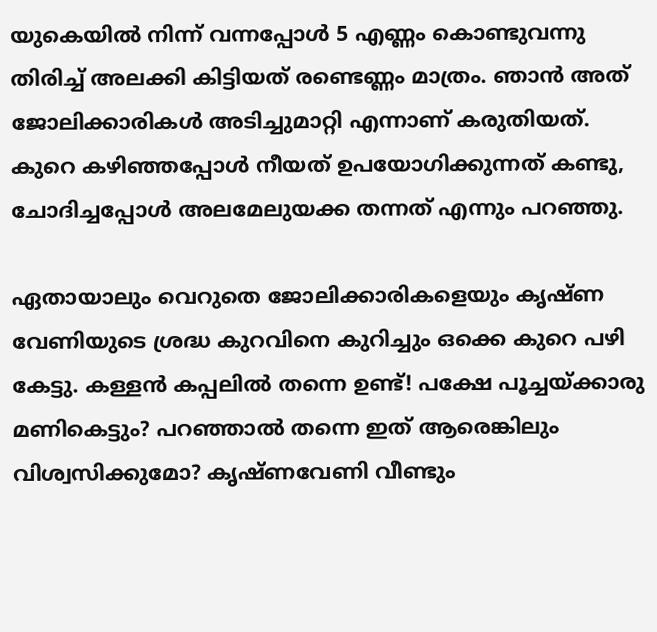യുകെയിൽ നിന്ന് വന്നപ്പോൾ 5 എണ്ണം കൊണ്ടുവന്നു തിരിച്ച് അലക്കി കിട്ടിയത് രണ്ടെണ്ണം മാത്രം. ഞാൻ അത് ജോലിക്കാരികൾ അടിച്ചുമാറ്റി എന്നാണ് കരുതിയത്. കുറെ കഴിഞ്ഞപ്പോൾ നീയത് ഉപയോഗിക്കുന്നത് കണ്ടു, ചോദിച്ചപ്പോൾ അലമേലുയക്ക തന്നത് എന്നും പറഞ്ഞു.

ഏതായാലും വെറുതെ ജോലിക്കാരികളെയും കൃഷ്ണ വേണിയുടെ ശ്രദ്ധ കുറവിനെ കുറിച്ചും ഒക്കെ കുറെ പഴി കേട്ടു. കള്ളൻ കപ്പലിൽ തന്നെ ഉണ്ട്! പക്ഷേ പൂച്ചയ്ക്കാരു മണികെട്ടും? പറഞ്ഞാൽ തന്നെ ഇത് ആരെങ്കിലും വിശ്വസിക്കുമോ? കൃഷ്ണവേണി വീണ്ടും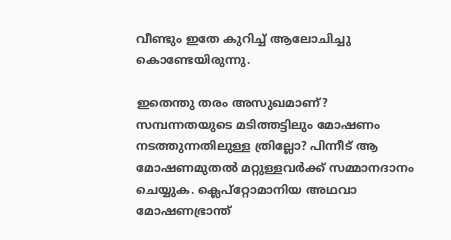വീണ്ടും ഇതേ കുറിച്ച് ആലോചിച്ചു കൊണ്ടേയിരുന്നു.

ഇതെന്തു തരം അസുഖമാണ്? സമ്പന്നതയുടെ മടിത്തട്ടിലും മോഷണം നടത്തുന്നതിലുള്ള ത്രില്ലോ? പിന്നീട് ആ മോഷണമുതൽ മറ്റുള്ളവർക്ക് സമ്മാനദാനം ചെയ്യുക. ക്ലെപ്റ്റോമാനിയ അഥവാ മോഷണഭ്രാന്ത്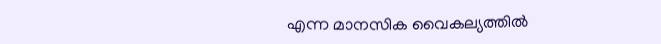എന്ന മാനസിക വൈകല്യത്തിൽ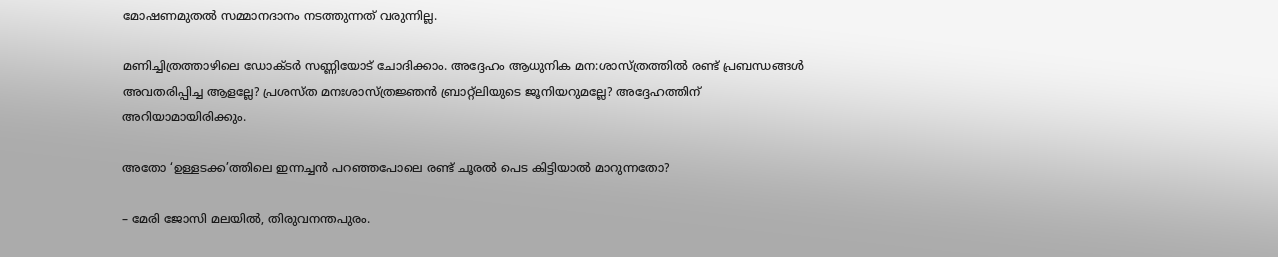മോഷണമുതൽ സമ്മാനദാനം നടത്തുന്നത് വരുന്നില്ല.

മണിച്ചിത്രത്താഴിലെ ഡോക്ടർ സണ്ണിയോട് ചോദിക്കാം. അദ്ദേഹം ആധുനിക മന:ശാസ്ത്രത്തിൽ രണ്ട് പ്രബന്ധങ്ങൾ അവതരിപ്പിച്ച ആളല്ലേ? പ്രശസ്ത മനഃശാസ്ത്രജ്ഞൻ ബ്രാറ്റ്ലിയുടെ ജൂനിയറുമല്ലേ? അദ്ദേഹത്തിന് അറിയാമായിരിക്കും.

അതോ ‘ഉള്ളടക്ക’ത്തിലെ ഇന്നച്ചൻ പറഞ്ഞപോലെ രണ്ട് ചൂരൽ പെട കിട്ടിയാൽ മാറുന്നതോ?

– മേരി ജോസി മലയിൽ, തിരുവനന്തപുരം.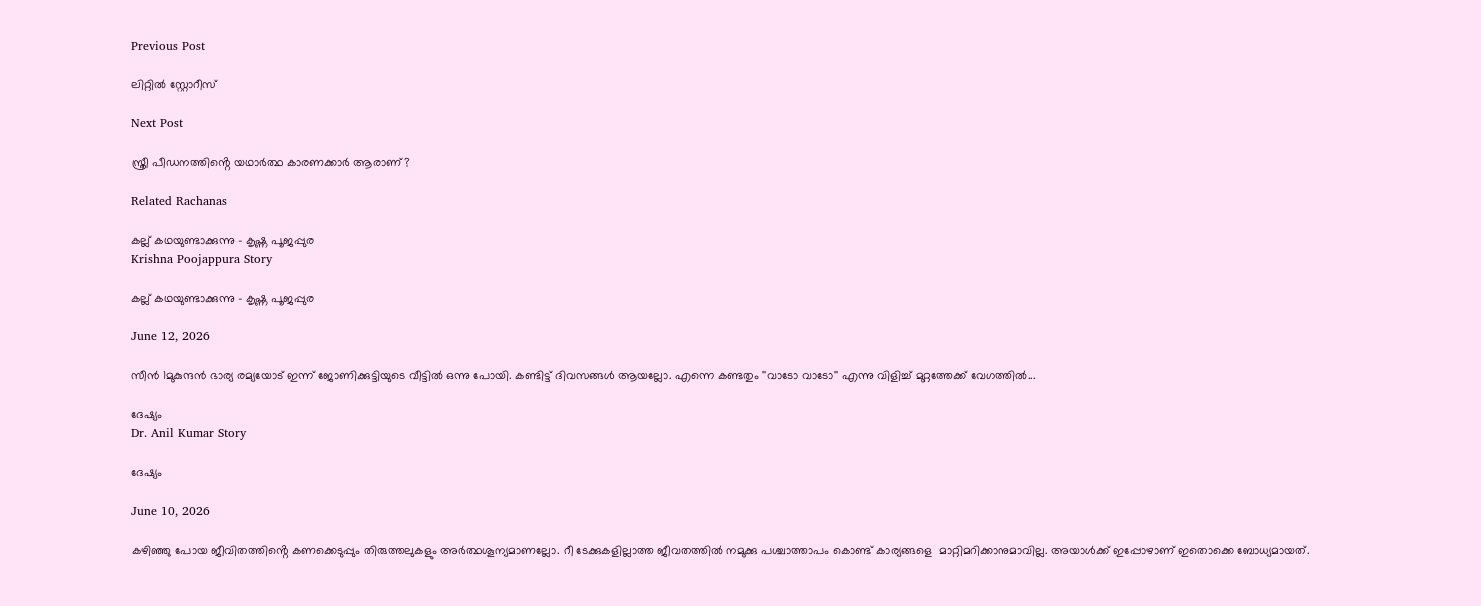Previous Post

ലിറ്റിൽ സ്റ്റോറീസ്

Next Post

സ്ത്രീ പീഡനത്തിൻ്റെ യഥാര്‍ത്ഥ കാരണക്കാർ ആരാണ്?

Related Rachanas

കല്ല് കഥയുണ്ടാക്കുന്നു – കൃഷ്ണ പൂജപ്പുര
Krishna Poojappura Story

കല്ല് കഥയുണ്ടാക്കുന്നു – കൃഷ്ണ പൂജപ്പുര

June 12, 2026

സീൻ 1മുകുന്ദന്‍ ഭാര്യ രമ്യയോട് ഇന്ന് ജോണിക്കുട്ടിയുടെ വീട്ടില്‍ ഒന്നു പോയി. കണ്ടിട്ട് ദിവസങ്ങള്‍ ആയല്ലോ. എന്നെ കണ്ടതും ''വാടോ വാടോ'' എന്നു വിളിച്ച് മുറ്റത്തേക്ക് വേഗത്തില്‍...

ദേഷ്യം
Dr. Anil Kumar Story

ദേഷ്യം

June 10, 2026

കഴിഞ്ഞു പോയ ജീവിതത്തിൻ്റെ കണക്കെടുപ്പും തിരുത്തലുകളും അർത്ഥശൂന്യമാണല്ലോ. റീ ടേക്കുകളില്ലാത്ത ജീവതത്തിൽ നമുക്കു പശ്ചാത്താപം കൊണ്ട് കാര്യങ്ങളെ  മാറ്റിമറിക്കാനുമാവില്ല. അയാൾക്ക് ഇപ്പോഴാണ് ഇതൊക്കെ ബോധ്യമായത്.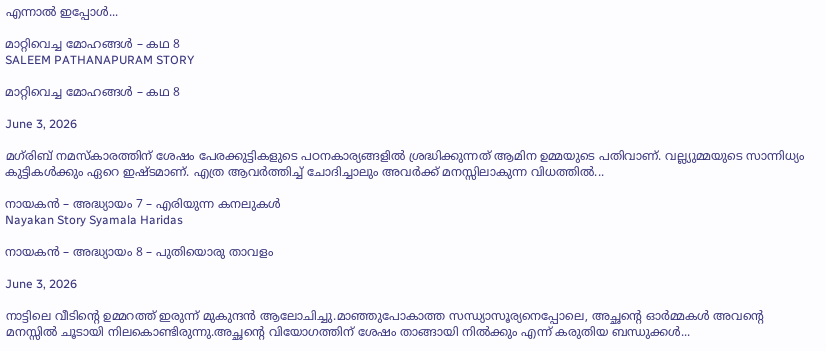എന്നാൽ ഇപ്പോൾ...

മാറ്റിവെച്ച മോഹങ്ങൾ – കഥ 8
SALEEM PATHANAPURAM STORY

മാറ്റിവെച്ച മോഹങ്ങൾ – കഥ 8

June 3, 2026

മഗ്‌രിബ് നമസ്കാരത്തിന് ശേഷം പേരക്കുട്ടികളുടെ പഠനകാര്യങ്ങളിൽ ശ്രദ്ധിക്കുന്നത് ആമിന ഉമ്മയുടെ പതിവാണ്. വല്ല്യുമ്മയുടെ സാന്നിധ്യം കുട്ടികൾക്കും ഏറെ ഇഷ്ടമാണ്. എത്ര ആവർത്തിച്ച് ചോദിച്ചാലും അവർക്ക് മനസ്സിലാകുന്ന വിധത്തിൽ...

നായകൻ – അദ്ധ്യായം 7 – എരിയുന്ന കനലുകൾ
Nayakan Story Syamala Haridas

നായകൻ – അദ്ധ്യായം 8 – പുതിയൊരു താവളം

June 3, 2026

നാട്ടിലെ വീടിൻ്റെ ഉമ്മറത്ത് ഇരുന്ന് മുകുന്ദൻ ആലോചിച്ചു.മാഞ്ഞുപോകാത്ത സന്ധ്യാസൂര്യനെപ്പോലെ, അച്ഛൻ്റെ ഓർമ്മകൾ അവൻ്റെ മനസ്സിൽ ചൂടായി നിലകൊണ്ടിരുന്നു.അച്ഛൻ്റെ വിയോഗത്തിന് ശേഷം താങ്ങായി നിൽക്കും എന്ന് കരുതിയ ബന്ധുക്കൾ...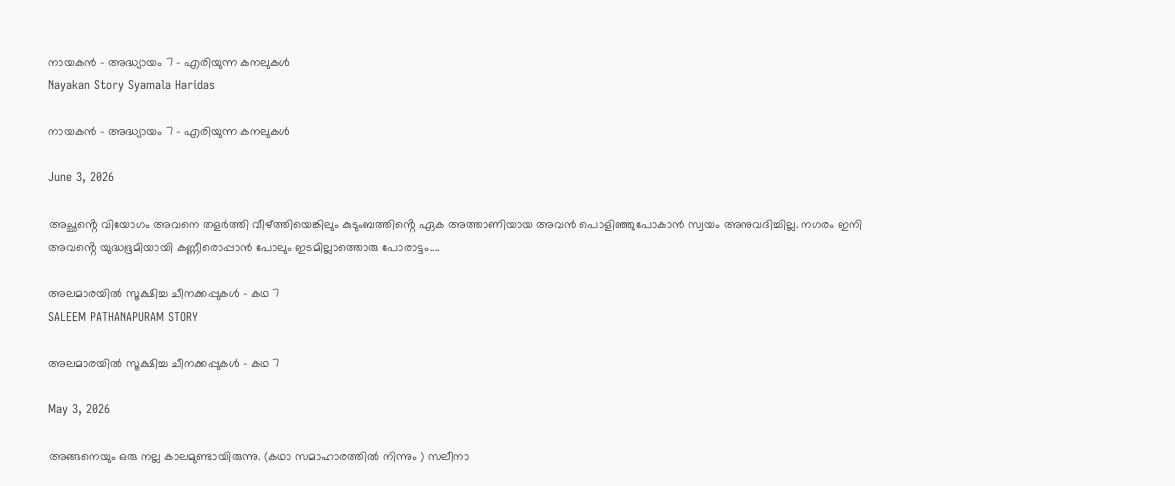നായകൻ – അദ്ധ്യായം 7 – എരിയുന്ന കനലുകൾ
Nayakan Story Syamala Haridas

നായകൻ – അദ്ധ്യായം 7 – എരിയുന്ന കനലുകൾ

June 3, 2026

അച്ഛൻ്റെ വിയോഗം അവനെ തളർത്തി വീഴ്ത്തിയെങ്കിലും കുടുംബത്തിൻ്റെ ഏക അത്താണിയായ അവൻ പൊളിഞ്ഞുപോകാൻ സ്വയം അനുവദിച്ചില്ല. നഗരം ഇനി അവൻ്റെ യുദ്ധഭൂമിയായി കണ്ണീരൊപ്പാൻ പോലും ഇടമില്ലാത്തൊരു പോരാട്ടം....

അലമാരയിൽ സൂക്ഷിച്ച ചീനക്കപ്പുകൾ – കഥ 7
SALEEM PATHANAPURAM STORY

അലമാരയിൽ സൂക്ഷിച്ച ചീനക്കപ്പുകൾ – കഥ 7

May 3, 2026

അങ്ങനെയും ഒരു നല്ല കാലമുണ്ടായിരുന്നു. (കഥാ സമാഹാരത്തിൽ നിന്നും ) സലീനാ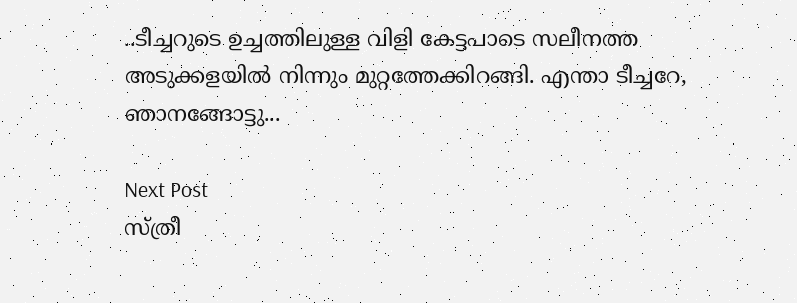..ടീച്ചറുടെ ഉച്ചത്തിലുള്ള വിളി കേട്ടപാടെ സലീനത്ത അടുക്കളയിൽ നിന്നും മുറ്റത്തേക്കിറങ്ങി. എന്താ ടീച്ചറേ, ഞാനങ്ങോട്ടു...

Next Post
സ്ത്രീ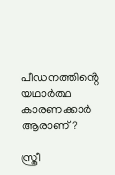പീഡനത്തിൻ്റെ യഥാര്‍ത്ഥ കാരണക്കാർ ആരാണ്?

സ്ത്രീ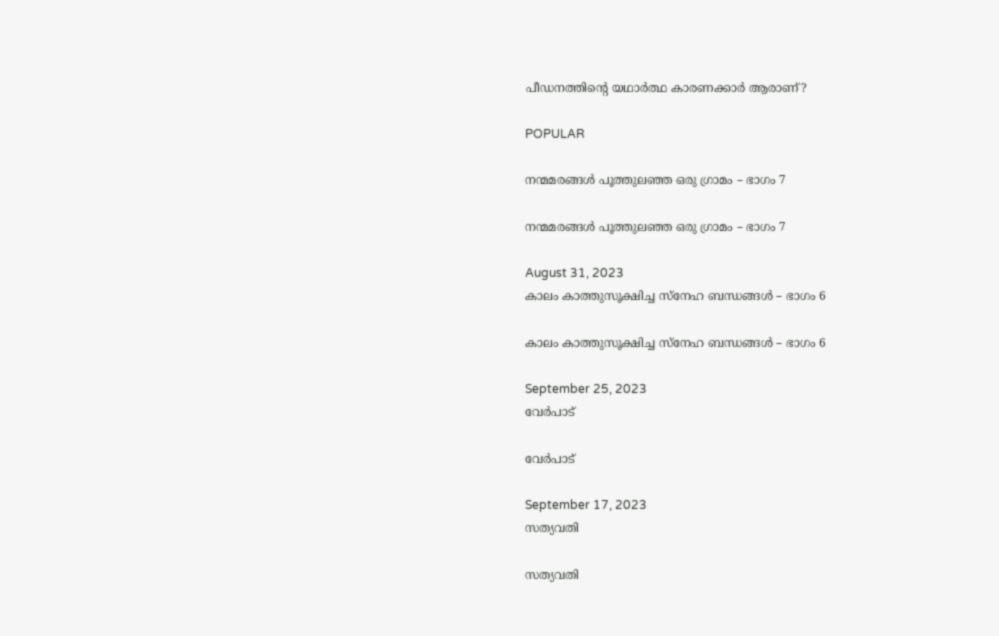പീഡനത്തിൻ്റെ യഥാര്‍ത്ഥ കാരണക്കാർ ആരാണ്?

POPULAR

നന്മമരങ്ങൾ പൂത്തുലഞ്ഞ ഒരു ഗ്രാമം – ഭാഗം 7

നന്മമരങ്ങൾ പൂത്തുലഞ്ഞ ഒരു ഗ്രാമം – ഭാഗം 7

August 31, 2023
കാലം കാത്തുസൂക്ഷിച്ച സ്നേഹ ബന്ധങ്ങൾ – ഭാഗം 6

കാലം കാത്തുസൂക്ഷിച്ച സ്നേഹ ബന്ധങ്ങൾ – ഭാഗം 6

September 25, 2023
വേർപാട്

വേർപാട്

September 17, 2023
സത്യവതി

സത്യവതി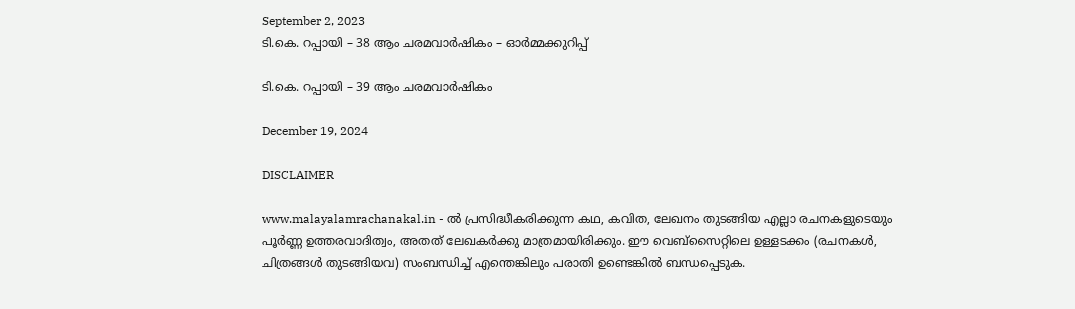September 2, 2023
ടി.കെ. റപ്പായി – 38 ആം ചരമവാർഷികം – ഓർമ്മക്കുറിപ്പ്

ടി.കെ. റപ്പായി – 39 ആം ചരമവാർഷികം

December 19, 2024

DISCLAIMER

www.malayalamrachanakal.in - ല്‍ പ്രസിദ്ധീകരിക്കുന്ന കഥ, കവിത, ലേഖനം തുടങ്ങിയ എല്ലാ രചനകളുടെയും പൂർണ്ണ ഉത്തരവാദിത്വം, അതത് ലേഖകര്‍ക്കു മാത്രമായിരിക്കും. ഈ വെബ്‌സൈറ്റിലെ ഉള്ളടക്കം (രചനകൾ, ചിത്രങ്ങൾ തുടങ്ങിയവ) സംബന്ധിച്ച് എന്തെങ്കിലും പരാതി ഉണ്ടെങ്കിൽ ബന്ധപ്പെടുക.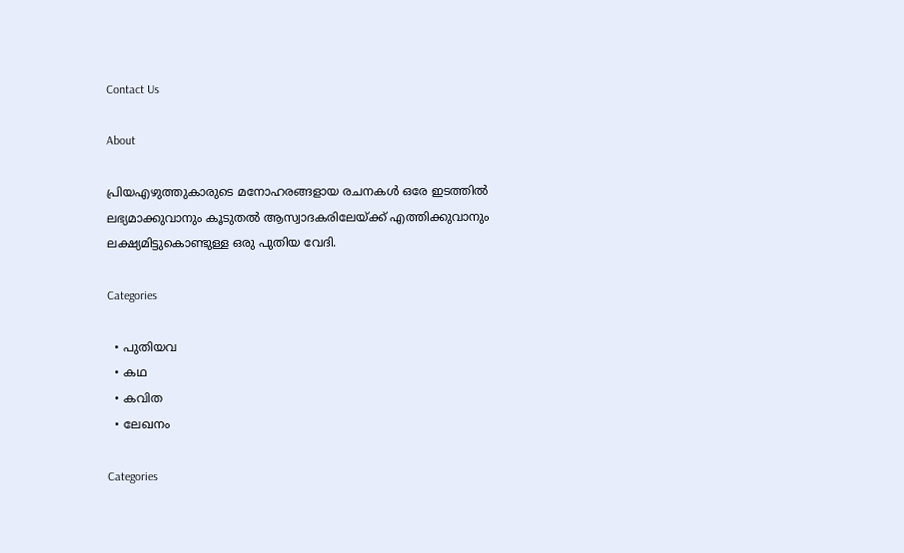Contact Us

About

പ്രിയഎഴുത്തുകാരുടെ മനോഹരങ്ങളായ രചനകൾ ഒരേ ഇടത്തിൽ ലഭ്യമാക്കുവാനും കൂടുതൽ ആസ്വാദകരിലേയ്ക്ക് എത്തിക്കുവാനും ലക്ഷ്യമിട്ടുകൊണ്ടുള്ള ഒരു പുതിയ വേദി.

Categories

  • പുതിയവ
  • കഥ
  • കവിത
  • ലേഖനം

Categories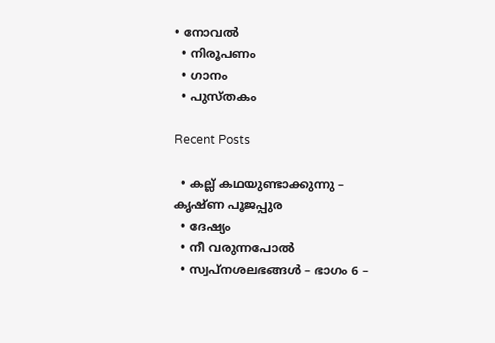• നോവൽ
  • നിരൂപണം
  • ഗാനം
  • പുസ്തകം

Recent Posts

  • കല്ല് കഥയുണ്ടാക്കുന്നു – കൃഷ്ണ പൂജപ്പുര
  • ദേഷ്യം
  • നീ വരുന്നപോൽ
  • സ്വപ്നശലഭങ്ങൾ – ഭാഗം 6 –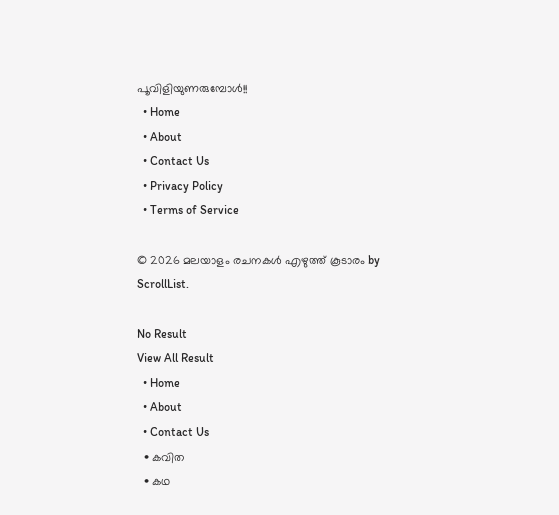പൂവിളിയുണരുമ്പോൾ!!
  • Home
  • About
  • Contact Us
  • Privacy Policy
  • Terms of Service

© 2026 മലയാളം രചനകൾ എഴുത്ത് കൂടാരം by ScrollList.

No Result
View All Result
  • Home
  • About
  • Contact Us
  • കവിത
  • കഥ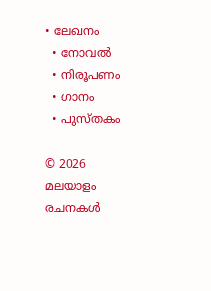• ലേഖനം
  • നോവൽ
  • നിരൂപണം
  • ഗാനം
  • പുസ്തകം

© 2026 മലയാളം രചനകൾ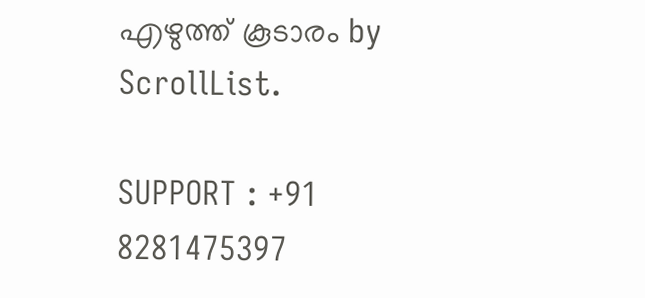എഴുത്ത് കൂടാരം by ScrollList.

SUPPORT : +91 8281475397